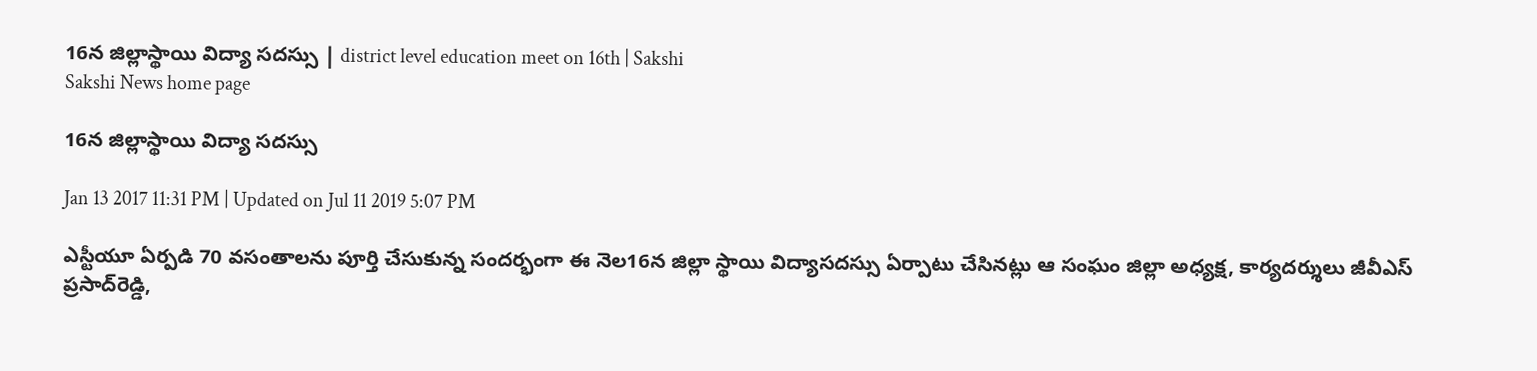16న జిల్లాస్థాయి విద్యా సదస్సు | district level education meet on 16th | Sakshi
Sakshi News home page

16న జిల్లాస్థాయి విద్యా సదస్సు

Jan 13 2017 11:31 PM | Updated on Jul 11 2019 5:07 PM

ఎస్టీయూ ఏర్పడి 70 వసంతాలను పూర్తి చేసుకున్న సందర్భంగా ఈ నెల16న జిల్లా స్థాయి విద్యాసదస్సు ఏర్పాటు చేసినట్లు ఆ సంఘం జిల్లా అధ్యక్ష, కార్యదర్శులు జీవీఎస్‌ ప్రసాద్‌రెడ్డి,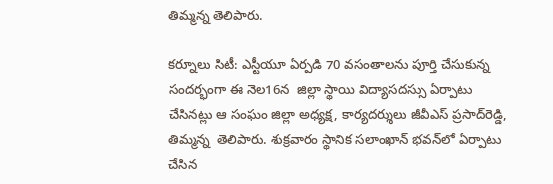తిమ్మన్న తెలిపారు.

కర్నూలు సిటీ: ఎస్టీయూ ఏర్పడి 70 వసంతాలను పూర్తి చేసుకున్న సందర్భంగా ఈ నెల16న  జిల్లా స్థాయి విద్యాసదస్సు ఏర్పాటు చేసినట్లు ఆ సంఘం జిల్లా అధ్యక్ష, కార్యదర్శులు జీవీఎస్‌ ప్రసాద్‌రెడ్డి, తిమ్మన్న  తెలిపారు. శుక్రవారం స్థానిక సలాంఖాన్‌ భవన్‌లో ఏర్పాటు చేసిన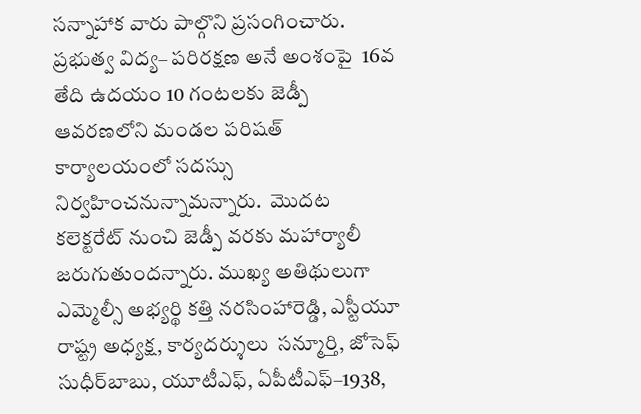సన్నాహాక వారు పాల్గొని ప్రసంగించారు. ప్రభుత్వ విద్య– పరిరక్షణ అనే అంశంపై  16వ తేది ఉదయం 10 గంటలకు జెడ్పీ ఆవరణలోని మండల పరిషత్‌ కార్యాలయంలో సదస్సు నిర్వహించనున్నామన్నారు.  మొదట కలెక్టరేట్‌ నుంచి జెడ్పీ వరకు మహార్యాలీ జరుగుతుందన్నారు. ముఖ్య అతిథులుగా ఎమ్మెల్సీ అభ్యర్థి కత్తి నరసింహారెడ్డి, ఎస్టీయూ రాష్ట్ర అధ్యక్ష, కార్యదర్శులు  సన్మూర్తి, జోసెఫ్‌ సుధీర్‌బాబు, యూటీఎఫ్, ఏపీటీఎఫ్‌–1938,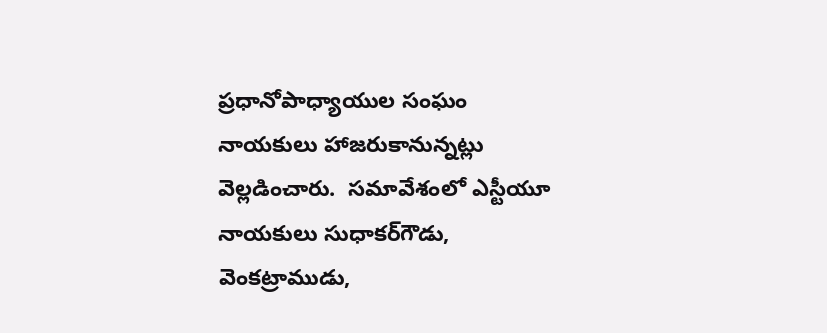ప్రధానోపాధ్యాయుల సంఘం నాయకులు హాజరుకానున్నట్లు వెల్లడించారు.  సమావేశంలో ఎస్టీయూ నాయకులు సుధాకర్‌గౌడు, వెంకట్రాముడు,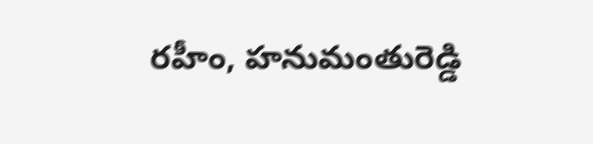రహీం, హనుమంతురెడ్డి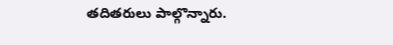తదితరులు పాల్గొన్నారు.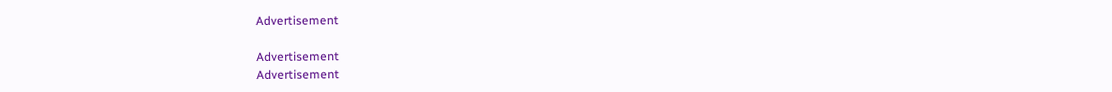Advertisement

Advertisement
Advertisement